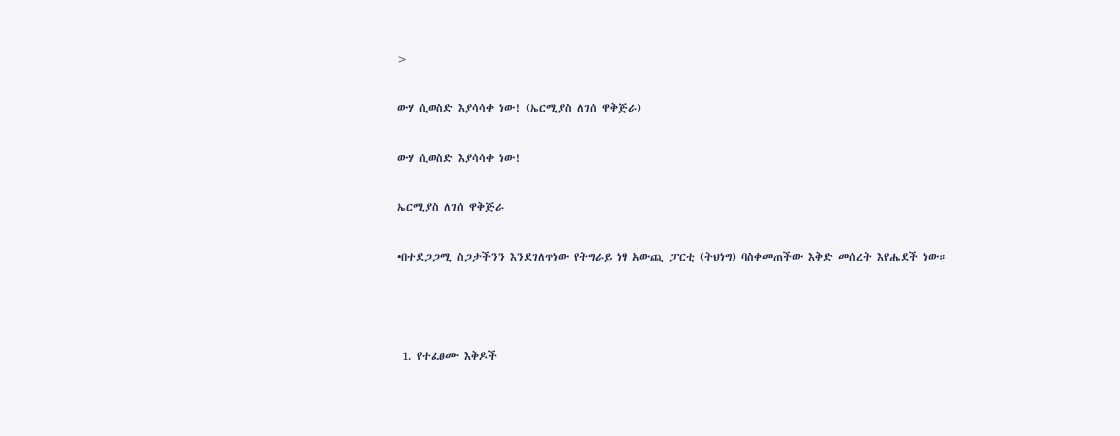>

ውሃ ሲወስድ እያሳሳቀ ነው! (ኤርሚያስ ለገሰ ዋቅጅራ)

ውሃ ሲወስድ እያሳሳቀ ነው!

ኤርሚያስ ለገሰ ዋቅጅራ

•በተደጋጋሚ ስጋታችንን እንደገለጥነው የትግራይ ነፃ አውጪ ፓርቲ (ትህነግ) ባስቀመጠችው እቅድ መሰረት እየሔደች ነው።



 1. የተፈፀሙ እቅዶች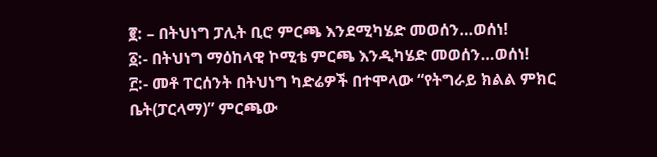፪: – በትህነግ ፓሊት ቢሮ ምርጫ እንደሚካሄድ መወሰን…ወሰነ!
፩:- በትህነግ ማዕከላዊ ኮሚቴ ምርጫ እንዲካሄድ መወሰን…ወሰነ!
፫:- መቶ ፐርሰንት በትህነግ ካድሬዎች በተሞላው “የትግራይ ክልል ምክር ቤት(ፓርላማ)” ምርጫው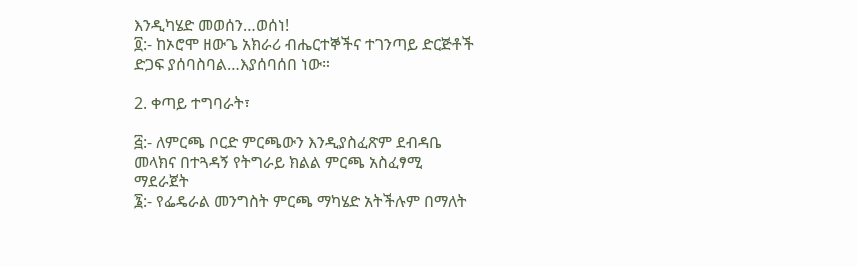እንዲካሄድ መወሰን…ወሰነ!
፬:- ከኦሮሞ ዘውጌ አክራሪ ብሔርተኞችና ተገንጣይ ድርጅቶች ድጋፍ ያሰባስባል…እያሰባሰበ ነው።

2. ቀጣይ ተግባራት፣

፭:- ለምርጫ ቦርድ ምርጫውን እንዲያስፈጽም ደብዳቤ መላክና በተጓዳኝ የትግራይ ክልል ምርጫ አስፈፃሚ ማደራጀት
፮:- የፌዴራል መንግስት ምርጫ ማካሄድ አትችሉም በማለት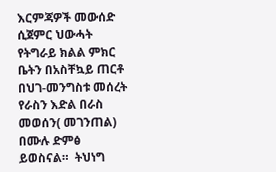እርምጃዎች መውሰድ ሲጀምር ህውሓት የትግራይ ክልል ምክር ቤትን በአስቸኳይ ጠርቶ በህገ-መንግስቱ መሰረት የራስን እድል በራስ መወሰን( መገንጠል) በሙሉ ድምፅ ይወስናል።  ትህነግ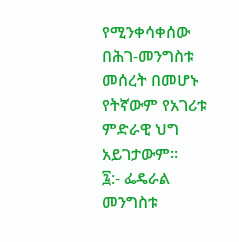የሚንቀሳቀሰው በሕገ-መንግስቱ መሰረት በመሆኑ የትኛውም የአገሪቱ ምድራዊ ህግ አይገታውም።
፯:- ፌዴራል መንግስቱ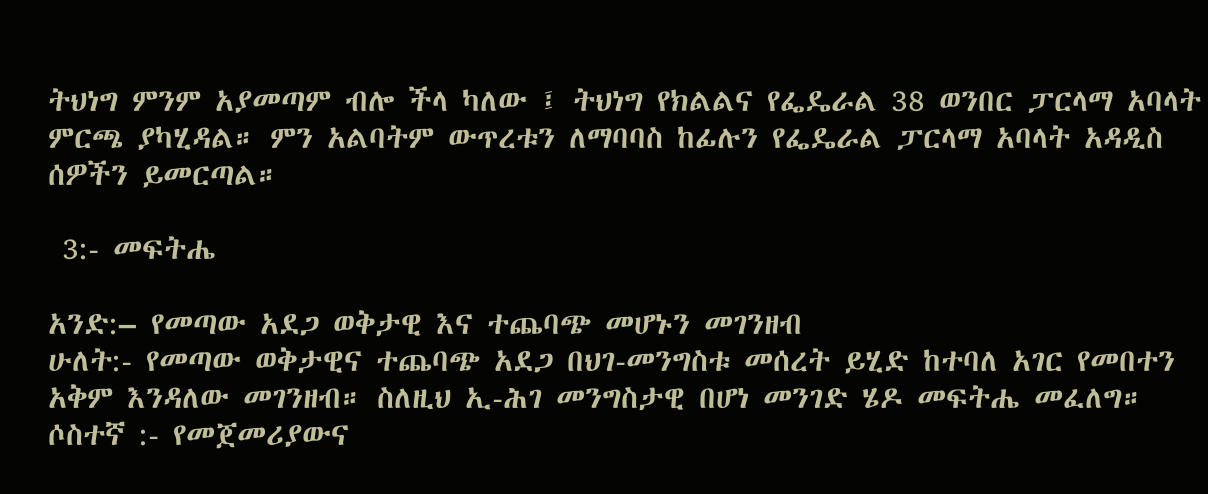ትህነግ ምንም አያመጣም ብሎ ችላ ካለው ፤ ትህነግ የክልልና የፌዴራል 38 ወንበር ፓርላማ አባላት ምርጫ ያካሂዳል። ምን አልባትም ውጥረቱን ለማባባስ ከፊሉን የፌዴራል ፓርላማ አባላት አዳዲስ ሰዎችን ይመርጣል።

 3:- መፍትሔ

አንድ:– የመጣው አደጋ ወቅታዊ እና ተጨባጭ መሆኑን መገንዘብ
ሁለት:- የመጣው ወቅታዊና ተጨባጭ አደጋ በህገ-መንግስቱ መሰረት ይሂድ ከተባለ አገር የመበተን አቅም እንዳለው መገንዘብ። ስለዚህ ኢ-ሕገ መንግስታዊ በሆነ መንገድ ሄዶ መፍትሔ መፈለግ።
ሶስተኛ :- የመጀመሪያውና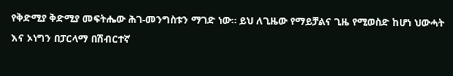የቅድሚያ ቅድሚያ መፍትሔው ሕገ-መንግስቱን ማገድ ነው። ይህ ለጊዜው የማይቻልና ጊዜ የሚወስድ ከሆነ ህውሓት እና ኦነግን በፓርላማ በሽብርተኛ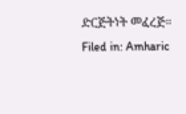ድርጅትነት መፈረጅ።
Filed in: Amharic